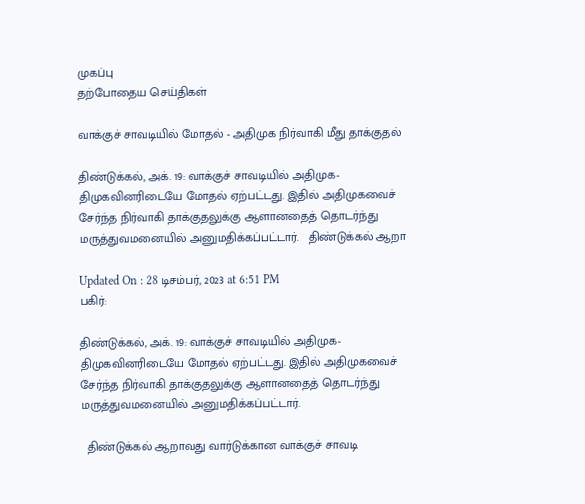முகப்பு
தற்போதைய செய்திகள்

வாக்குச் சாவடியில் மோதல் - அதிமுக நிர்வாகி மீது தாக்குதல்

திண்டுக்கல், அக். 19: வாக்குச் சாவடியில் அதிமுக-திமுகவினரிடையே மோதல் ஏற்பட்டது. இதில் அதிமுகவைச் சேர்ந்த நிர்வாகி தாக்குதலுக்கு ஆளானதைத் தொடர்ந்து மருத்துவமனையில் அனுமதிக்கப்பட்டார்.   திண்டுக்கல் ஆறா

Updated On : 28 டிசம்பர், 2023 at 6:51 PM
பகிர்:

திண்டுக்கல், அக். 19: வாக்குச் சாவடியில் அதிமுக-திமுகவினரிடையே மோதல் ஏற்பட்டது. இதில் அதிமுகவைச் சேர்ந்த நிர்வாகி தாக்குதலுக்கு ஆளானதைத் தொடர்ந்து மருத்துவமனையில் அனுமதிக்கப்பட்டார்.

  திண்டுக்கல் ஆறாவது வார்டுக்கான வாக்குச் சாவடி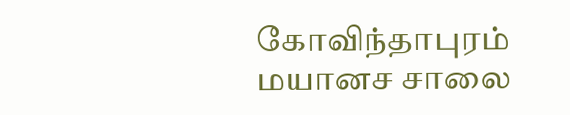கோவிந்தாபுரம் மயானச சாலை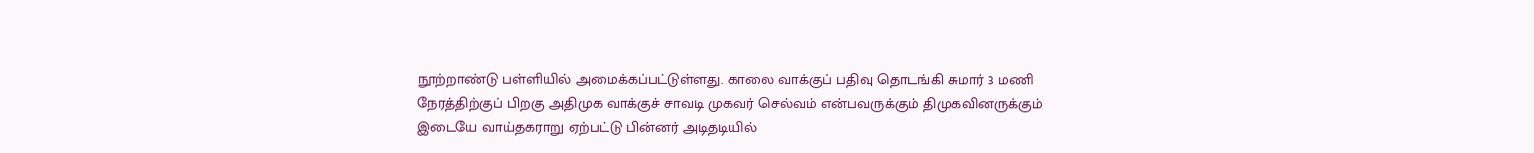நூற்றாண்டு பள்ளியில் அமைக்கப்பட்டுள்ளது. காலை வாக்குப் பதிவு தொடங்கி சுமார் 3 மணி நேரத்திற்குப் பிறகு அதிமுக வாக்குச் சாவடி முகவர் செல்வம் என்பவருக்கும் திமுகவினருக்கும் இடையே வாய்தகராறு ஏற்பட்டு பின்னர் அடிதடியில்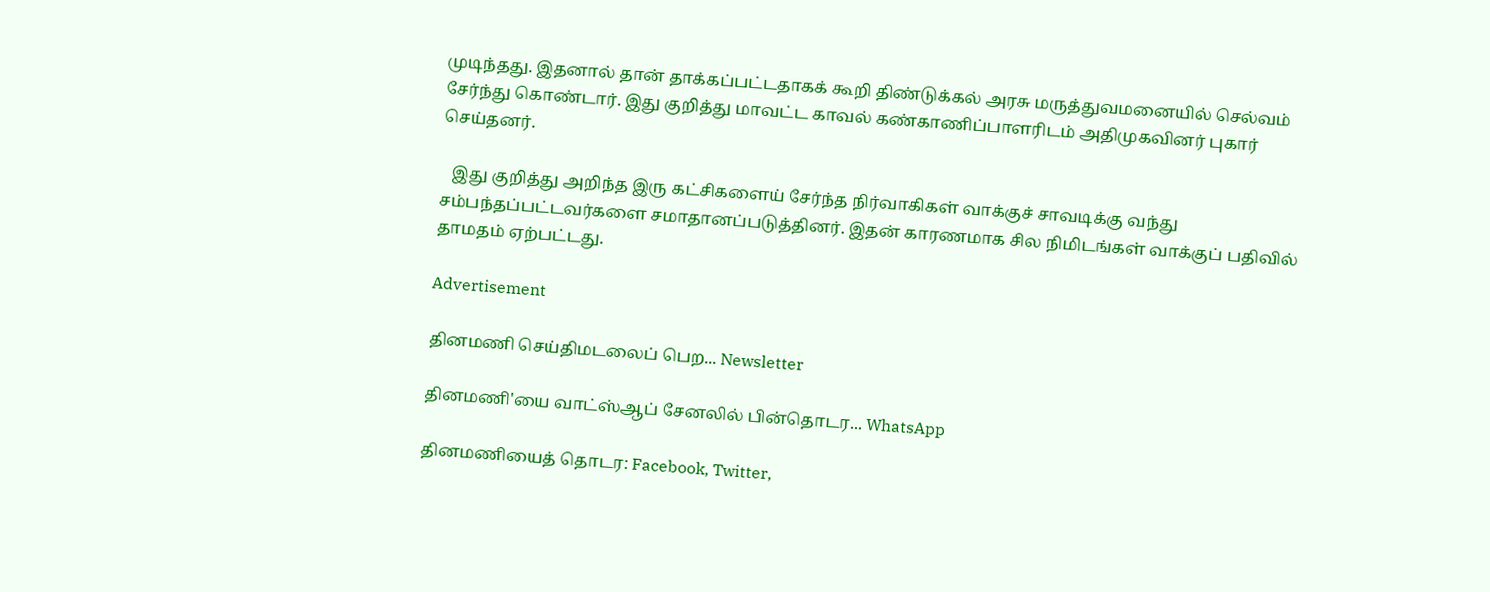முடிந்தது. இதனால் தான் தாக்கப்பட்டதாகக் கூறி திண்டுக்கல் அரசு மருத்துவமனையில் செல்வம் சேர்ந்து கொண்டார். இது குறித்து மாவட்ட காவல் கண்காணிப்பாளரிடம் அதிமுகவினர் புகார் செய்தனர்.

   இது குறித்து அறிந்த இரு கட்சிகளைய் சேர்ந்த நிர்வாகிகள் வாக்குச் சாவடிக்கு வந்து சம்பந்தப்பட்டவர்களை சமாதானப்படுத்தினர். இதன் காரணமாக சில நிமிடங்கள் வாக்குப் பதிவில் தாமதம் ஏற்பட்டது.

Advertisement

தினமணி செய்திமடலைப் பெற... Newsletter

தினமணி'யை வாட்ஸ்ஆப் சேனலில் பின்தொடர... WhatsApp

தினமணியைத் தொடர: Facebook, Twitter,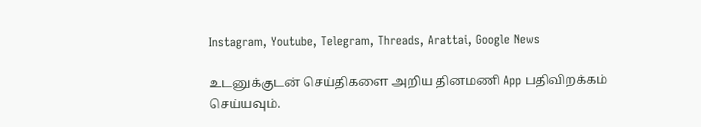Instagram, Youtube, Telegram, Threads, Arattai, Google News

உடனுக்குடன் செய்திகளை அறிய தினமணி App பதிவிறக்கம் செய்யவும்.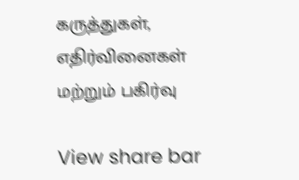கருத்துகள், எதிர்வினைகள் மற்றும் பகிர்வு

View share bar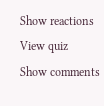Show reactions
View quiz
Show comments